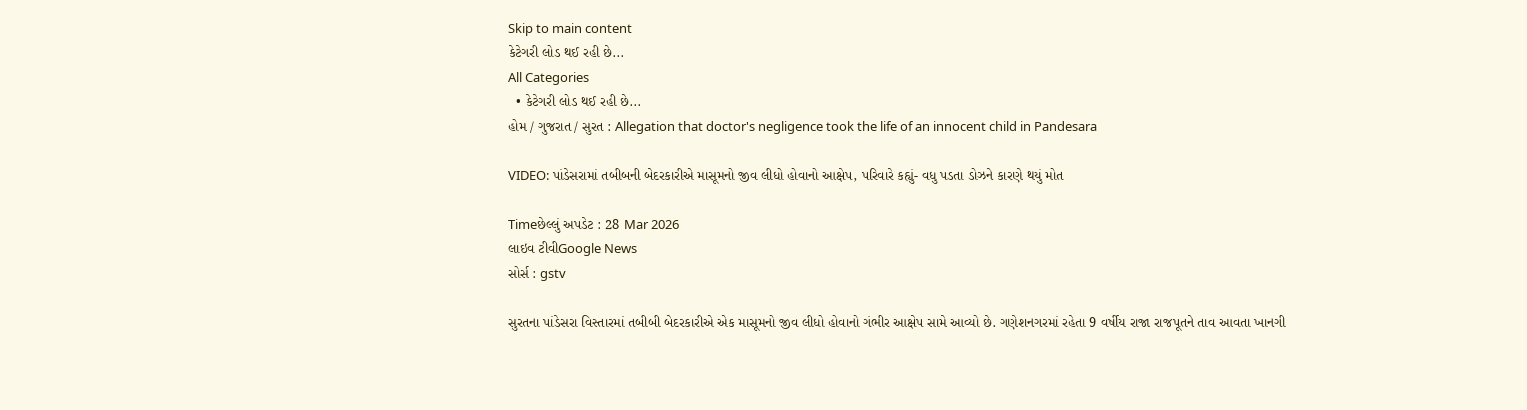Skip to main content
કેટેગરી લોડ થઈ રહી છે...
All Categories
  • કેટેગરી લોડ થઈ રહી છે...
હોમ / ગુજરાત / સુરત : Allegation that doctor's negligence took the life of an innocent child in Pandesara

VIDEO: પાંડેસરામાં તબીબની બેદરકારીએ માસૂમનો જીવ લીધો હોવાનો આક્ષેપ, પરિવારે કહ્યું- વધુ પડતા ડોઝને કારણે થયું મોત

Timeછેલ્લું અપડેટ : 28 Mar 2026
લાઇવ ટીવીGoogle News
સોર્સ : gstv

સુરતના પાંડેસરા વિસ્તારમાં તબીબી બેદરકારીએ એક માસૂમનો જીવ લીધો હોવાનો ગંભીર આક્ષેપ સામે આવ્યો છે. ગણેશનગરમાં રહેતા 9 વર્ષીય રાજા રાજપૂતને તાવ આવતા ખાનગી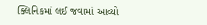ક્લિનિકમાં લઈ જવામાં આવ્યો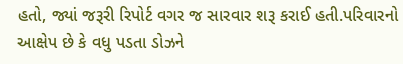હતો, જ્યાં જરૂરી રિપોર્ટ વગર જ સારવાર શરૂ કરાઈ હતી.પરિવારનો આક્ષેપ છે કે વધુ પડતા ડોઝને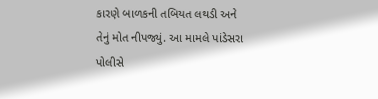કારણે બાળકની તબિયત લથડી અને તેનું મોત નીપજ્યું. આ મામલે પાંડેસરા પોલીસે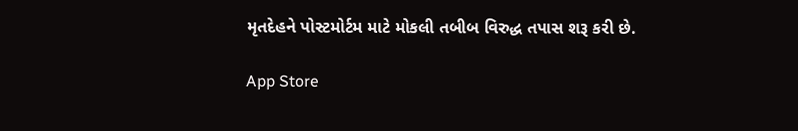મૃતદેહને પોસ્ટમોર્ટમ માટે મોકલી તબીબ વિરુદ્ધ તપાસ શરૂ કરી છે.

App Store